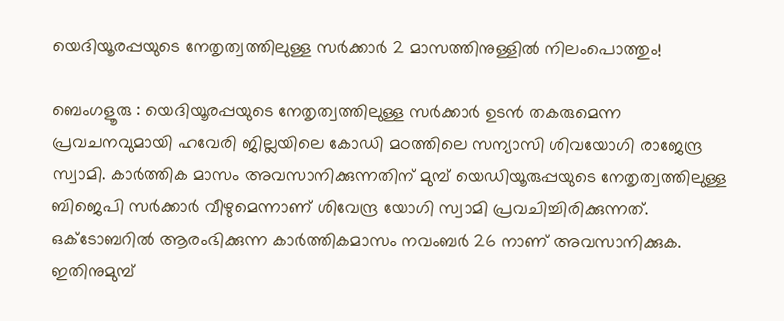യെദിയൂരപ്പയുടെ നേതൃത്വത്തിലുള്ള സർക്കാർ 2 മാസത്തിനുള്ളിൽ നിലംപൊത്തും!

ബെംഗളൂരു : യെദിയൂരപ്പയുടെ നേതൃത്വത്തിലുള്ള സർക്കാർ ഉടൻ തകരുമെന്ന പ്രവചനവുമായി ഹവേരി ജില്ലയിലെ കോഡി മഠത്തിലെ സന്യാസി ശിവയോഗി രാജേന്ദ്ര സ്വാമി. കാര്‍ത്തിക മാസം അവസാനിക്കുന്നതിന് മുമ്പ് യെഡിയൂരുപ്പയുടെ നേതൃത്വത്തിലുള്ള ബിജെപി സര്‍ക്കാര്‍ വീഴുമെന്നാണ് ശിവേന്ദ്ര യോഗി സ്വാമി പ്രവചിച്ചിരിക്കുന്നത്. ഒക്ടോബറില്‍ ആരംഭിക്കുന്ന കാര്‍ത്തികമാസം നവംബര്‍ 26 നാണ് അവസാനിക്കുക. ഇതിനുമുമ്പ്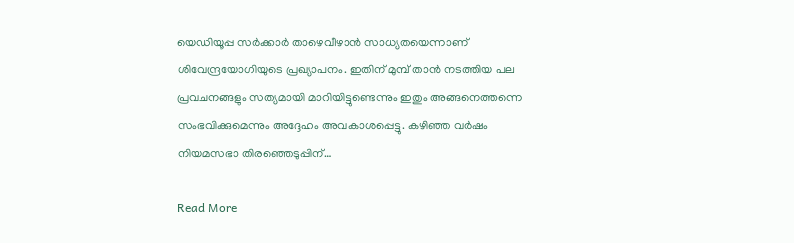യെഡിയൂപ്പ സര്‍ക്കാര്‍ താഴെവീഴാന്‍ സാധ്യതയെന്നാണ് ശിവേന്ദ്രയോഗിയുടെ പ്രഖ്യാപനം. ഇതിന് മുമ്പ് താന്‍ നടത്തിയ പല പ്രവചനങ്ങളും സത്യമായി മാറിയിട്ടുണ്ടെന്നും ഇതും അങ്ങനെത്തന്നെ സംഭവിക്കുമെന്നും അദ്ദേഹം അവകാശപ്പെട്ടു. കഴിഞ്ഞ വര്‍ഷം നിയമസഭാ തിരഞ്ഞെടുപ്പിന്…

Read More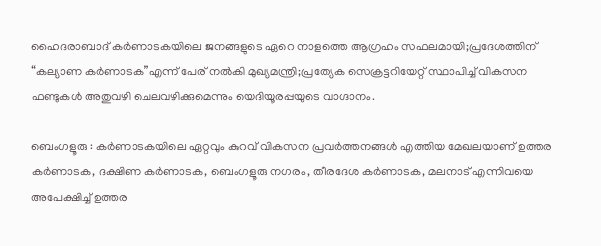ഹൈദരാബാദ് കർണാടകയിലെ ജനങ്ങളുടെ ഏറെ നാളത്തെ ആഗ്രഹം സഫലമായി;പ്രദേശത്തിന് “കല്യാണ കർണാടക”എന്ന് പേര് നൽകി മുഖ്യമന്ത്രി;പ്രത്യേക സെക്രട്ടറിയേറ്റ് സ്ഥാപിച്ച് വികസന ഫണ്ടുകൾ അതുവഴി ചെലവഴിക്കുമെന്നും യെദിയൂരപ്പയുടെ വാഗ്ദാനം.

ബെംഗളൂരു : കർണാടകയിലെ ഏറ്റവും കുറവ് വികസന പ്രവർത്തനങ്ങൾ എത്തിയ മേഖലയാണ് ഉത്തര കർണാടക, ദക്ഷിണ കർണാടക, ബെംഗളൂരു നഗരം, തീരദേശ കർണാടക, മലനാട് എന്നിവയെ അപേക്ഷിച്ച് ഉത്തര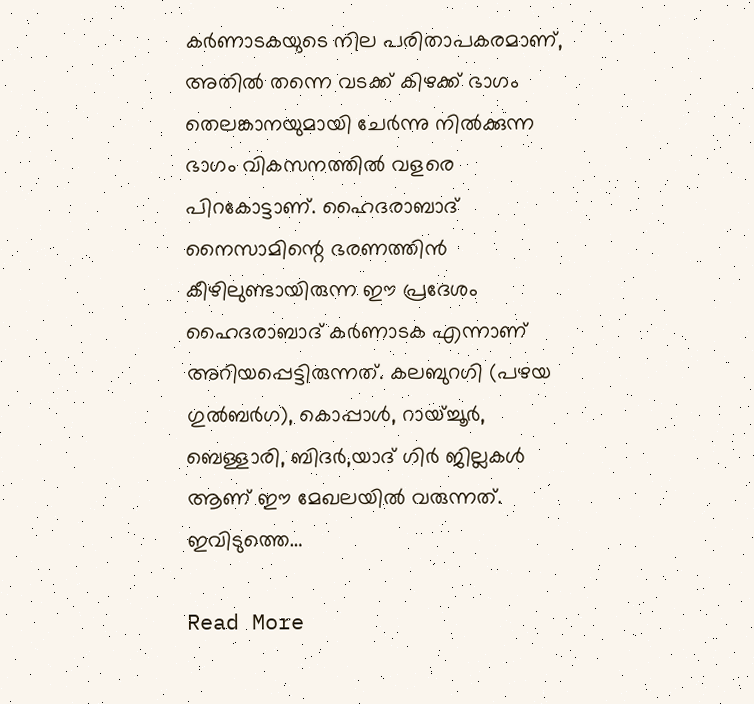കർണാടകയുടെ നില പരിതാപകരമാണ്, അതിൽ തന്നെ വടക്ക് കിഴക്ക് ഭാഗം തെലങ്കാനയുമായി ചേർന്നു നിൽക്കുന്ന ഭാഗം വികസനത്തിൽ വളരെ പിറകോട്ടാണ്. ഹൈദരാബാദ് നൈസാമിന്റെ ഭരണത്തിൻ കീഴിലുണ്ടായിരുന്ന ഈ പ്രദേശം ഹൈദരാബാദ് കർണാടക എന്നാണ് അറിയപ്പെട്ടിരുന്നത്. കലബുറഗി (പഴയ ഗുൽബർഗ), കൊപ്പാൾ, റായ്ച്ചൂർ, ബെള്ളാരി, ബിദർ,യാദ് ഗിർ ജില്ലകൾ ആണ് ഈ മേഖലയിൽ വരുന്നത്. ഇവിടുത്തെ…

Read More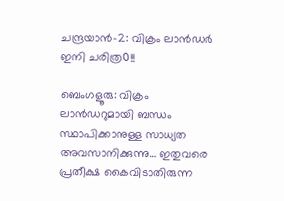ചന്ദ്രയാന്‍-2: വിക്രം ലാന്‍ഡര്‍ ഇനി ചരിത്ര൦!!

ബെംഗളൂരു: വിക്രം ലാന്‍ഡറുമായി ബന്ധം സ്ഥാപിക്കാനുള്ള സാധ്യത അവസാനിക്കുന്നു… ഇതുവരെ പ്രതീക്ഷ കൈവിടാതിരുന്ന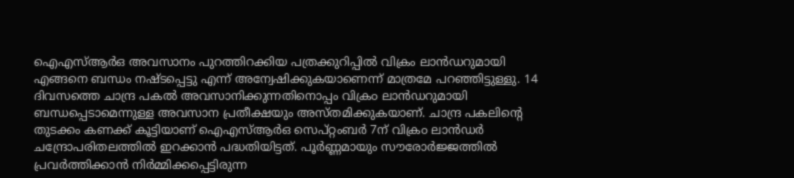ഐഎസ്ആര്‍ഒ അവസാനം പുറത്തിറക്കിയ പത്രക്കുറിപ്പില്‍ വിക്രം ലാന്‍ഡറുമായി എങ്ങനെ ബന്ധം നഷ്ടപ്പെട്ടു എന്ന് അന്വേഷിക്കുകയാണെന്ന് മാത്രമേ പറഞ്ഞിട്ടുള്ളു. 14 ദിവസത്തെ ചാന്ദ്ര പകല്‍ അവസാനിക്കുന്നതിനൊപ്പം വിക്ര൦ ലാന്‍ഡറുമായി ബന്ധപ്പെടാമെന്നുള്ള അവസാന പ്രതീക്ഷയും അസ്തമിക്കുകയാണ്. ചാന്ദ്ര പകലിന്‍റെ തുടക്കം കണക്ക് കൂട്ടിയാണ് ഐഎസ്ആര്‍ഒ സെപ്റ്റംബര്‍ 7ന് വിക്ര൦ ലാന്‍ഡര്‍ ചന്ദ്രോപരിതലത്തില്‍ ഇറക്കാന്‍ പദ്ധതിയിട്ടത്. പൂര്‍ണ്ണമായും സൗരോര്‍ജ്ജത്തില്‍ പ്രവര്‍ത്തിക്കാന്‍ നിര്‍മ്മിക്കപ്പെട്ടിരുന്ന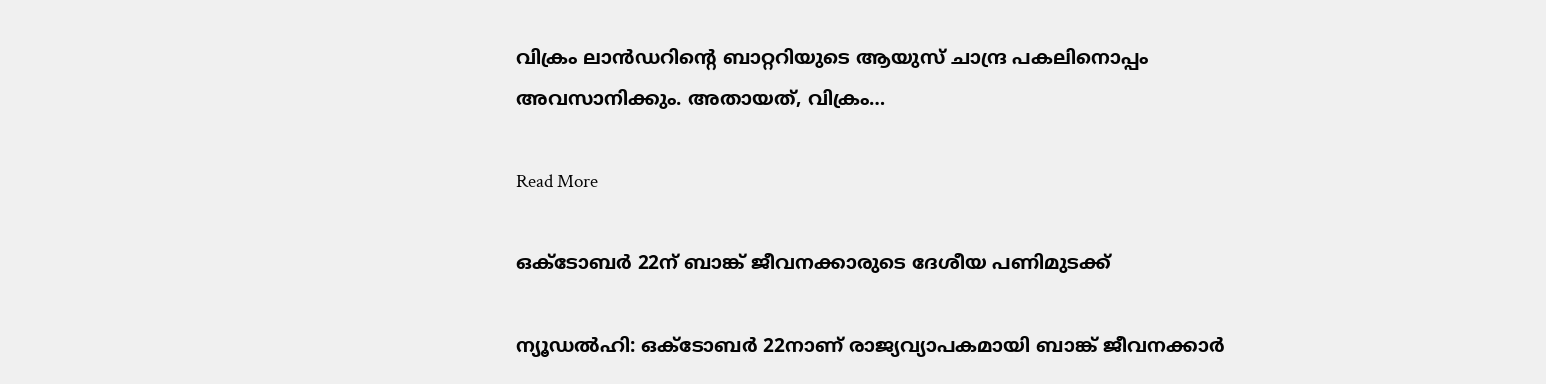വിക്രം ലാന്‍ഡറിന്‍റെ ബാറ്ററിയുടെ ആയുസ് ചാന്ദ്ര പകലിനൊപ്പം അവസാനിക്കും. അതായത്, വിക്രം…

Read More

ഒക്ടോബർ 22ന് ബാങ്ക് ജീവനക്കാരുടെ ദേശീയ പണിമുടക്ക്

ന്യൂഡൽഹി: ഒക്ടോബര്‍ 22നാണ് രാജ്യവ്യാപകമായി ബാങ്ക് ജീവനക്കാര്‍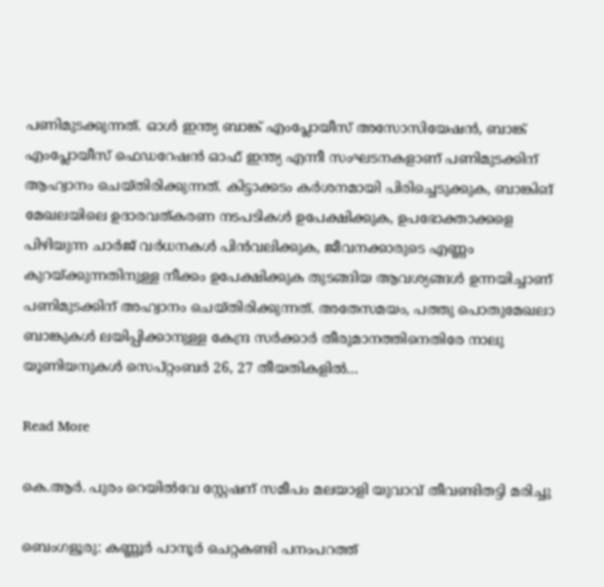പണിമുടക്കുന്നത്. ഓള്‍ ഇന്ത്യ ബാങ്ക് എംപ്ലോയീസ് അസോസിയേഷന്‍, ബാങ്ക് എംപ്ലോയീസ് ഫെഡറേഷന്‍ ഓഫ് ഇന്ത്യ എന്നീ സംഘടനകളാണ് പണിമുടക്കിന് ആഹ്വാനം ചെയ്തിരിക്കുന്നത്. കിട്ടാക്കടം കര്‍ശനമായി പിരിച്ചെടുക്കുക, ബാങ്കിങ് മേഖലയിലെ ഉദാരവത്കരണ നടപടികള്‍ ഉപേക്ഷിക്കുക, ഉപഭോക്താക്കളെ പിഴിയുന്ന ചാര്‍ജ് വര്‍ധനകള്‍ പിന്‍വലിക്കുക, ജീവനക്കാരുടെ എണ്ണം കുറയ്ക്കുന്നതിനുള്ള നീക്കം ഉപേക്ഷിക്കുക തുടങ്ങിയ ആവശ്യങ്ങള്‍ ഉന്നയിച്ചാണ് പണിമുടക്കിന് അഹ്വാനം ചെയ്തിരിക്കുന്നത്. അതേസമയം, പത്തു പൊതുമേഖലാ ബാങ്കുകള്‍ ലയിപ്പിക്കാനുള്ള കേന്ദ്ര സര്‍ക്കാര്‍ തീരുമാനത്തിനെതിരേ നാലു യൂണിയനുകള്‍ സെപ്റ്റംബര്‍ 26, 27 തീയതികളില്‍…

Read More

കെ.ആർ. പുരം റെയിൽവേ സ്റ്റേഷന് സമീപം മലയാളി യുവാവ് തീവണ്ടിതട്ടി മരിച്ചു

ബെംഗളൂരു: കണ്ണൂർ പാനൂർ ചെറ്റകണ്ടി പനംപറത്ത്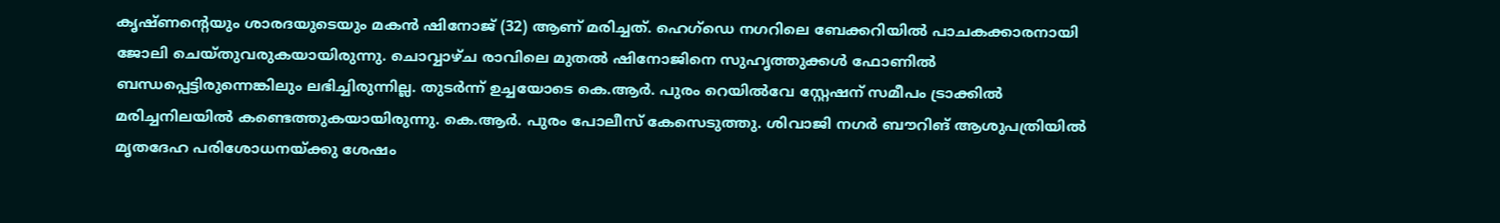കൃഷ്ണന്റെയും ശാരദയുടെയും മകൻ ഷിനോജ് (32) ആണ് മരിച്ചത്. ഹെഗ്‌ഡെ നഗറിലെ ബേക്കറിയിൽ പാചകക്കാരനായി ജോലി ചെയ്തുവരുകയായിരുന്നു. ചൊവ്വാഴ്ച രാവിലെ മുതൽ ഷിനോജിനെ സുഹൃത്തുക്കൾ ഫോണിൽ ബന്ധപ്പെട്ടിരുന്നെങ്കിലും ലഭിച്ചിരുന്നില്ല. തുടർന്ന് ഉച്ചയോടെ കെ.ആർ. പുരം റെയിൽവേ സ്റ്റേഷന് സമീപം ട്രാക്കിൽ മരിച്ചനിലയിൽ കണ്ടെത്തുകയായിരുന്നു. കെ.ആർ. പുരം പോലീസ് കേസെടുത്തു. ശിവാജി നഗർ ബൗറിങ് ആശുപത്രിയിൽ മൃതദേഹ പരിശോധനയ്ക്കു ശേഷം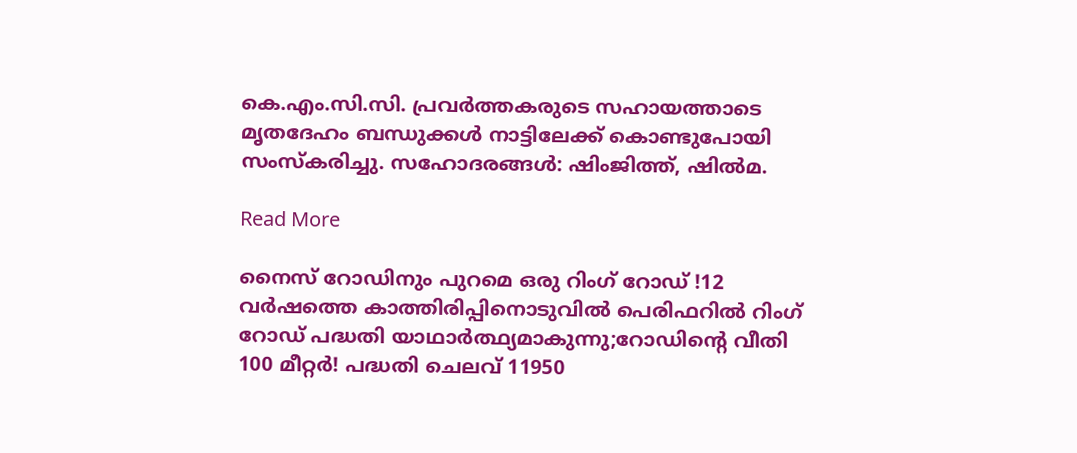കെ.എം.സി.സി. പ്രവർത്തകരുടെ സഹായത്താടെ മൃതദേഹം ബന്ധുക്കൾ നാട്ടിലേക്ക് കൊണ്ടുപോയി സംസ്കരിച്ചു. സഹോദരങ്ങൾ: ഷിംജിത്ത്, ഷിൽമ.

Read More

നൈസ് റോഡിനും പുറമെ ഒരു റിംഗ് റോഡ് !12 വർഷത്തെ കാത്തിരിപ്പിനൊടുവിൽ പെരിഫറിൽ റിംഗ് റോഡ് പദ്ധതി യാഥാർത്ഥ്യമാകുന്നു;റോഡിന്റെ വീതി 100 മീറ്റർ! പദ്ധതി ചെലവ് 11950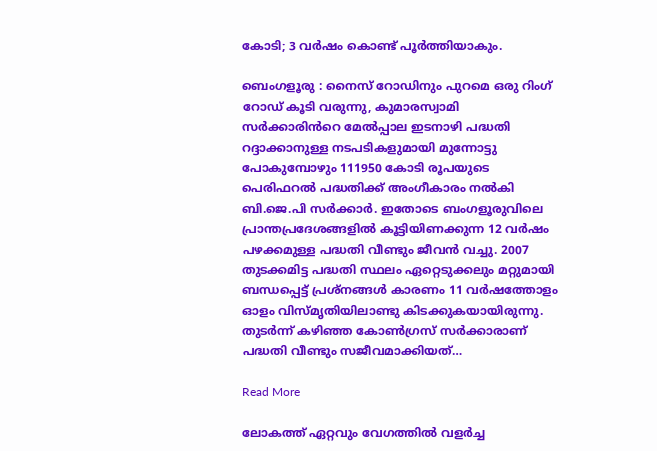കോടി; 3 വർഷം കൊണ്ട് പൂർത്തിയാകും.

ബെംഗളൂരു : നൈസ് റോഡിനും പുറമെ ഒരു റിംഗ് റോഡ് കൂടി വരുന്നു, കുമാരസ്വാമി സർക്കാരിൻറെ മേൽപ്പാല ഇടനാഴി പദ്ധതി റദ്ദാക്കാനുള്ള നടപടികളുമായി മുന്നോട്ടു പോകുമ്പോഴും 111950 കോടി രൂപയുടെ പെരിഫറൽ പദ്ധതിക്ക് അംഗീകാരം നൽകി ബി.ജെ.പി സർക്കാർ. ഇതോടെ ബംഗളൂരുവിലെ പ്രാന്തപ്രദേശങ്ങളിൽ കൂട്ടിയിണക്കുന്ന 12 വർഷം പഴക്കമുള്ള പദ്ധതി വീണ്ടും ജീവൻ വച്ചു. 2007 തുടക്കമിട്ട പദ്ധതി സ്ഥലം ഏറ്റെടുക്കലും മറ്റുമായി ബന്ധപ്പെട്ട് പ്രശ്നങ്ങൾ കാരണം 11 വർഷത്തോളം ഓളം വിസ്മൃതിയിലാണ്ടു കിടക്കുകയായിരുന്നു. തുടർന്ന് കഴിഞ്ഞ കോൺഗ്രസ് സർക്കാരാണ് പദ്ധതി വീണ്ടും സജീവമാക്കിയത്…

Read More

ലോകത്ത് ഏറ്റവും വേഗത്തിൽ വളർച്ച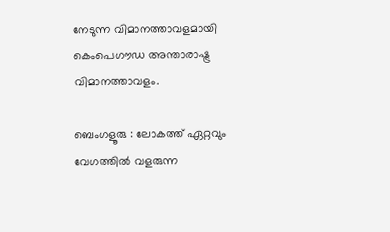നേടുന്ന വിമാനത്താവളമായി കെംപെഗൗഡ അന്താരാഷ്ട്ര വിമാനത്താവളം.

ബെംഗളൂരു : ലോകത്ത് ഏറ്റവും വേഗത്തിൽ വളരുന്ന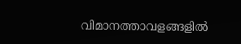വിമാനത്താവളങ്ങളിൽ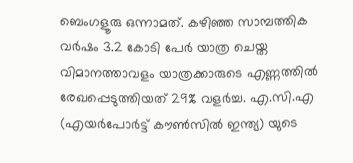ബെംഗളൂരു ഒന്നാമത്. കഴിഞ്ഞ സാമ്പത്തിക വർഷം 3.2 കോടി പേർ യാത്ര ചെയ്ത വിമാനത്താവളം യാത്രക്കാരുടെ എണ്ണത്തിൽ രേഖപ്പെടുത്തിയത് 29% വളർച്ച. എ.സി.എ (എയർപോർട്ട് കൗൺസിൽ ഇന്ത്യ) യുടെ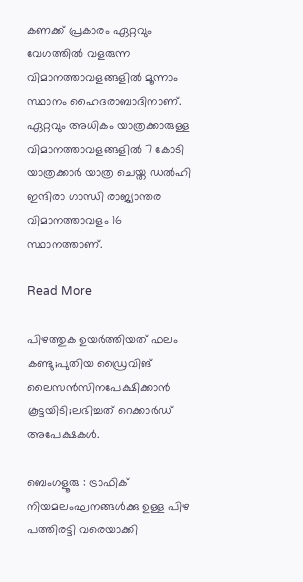കണക്ക് പ്രകാരം ഏറ്റവും വേഗത്തിൽ വളരുന്ന വിമാനത്താവളങ്ങളിൽ മൂന്നാം സ്ഥാനം ഹൈദരാബാദിനാണ്. ഏറ്റവും അധികം യാത്രക്കാരുള്ള വിമാനത്താവളങ്ങളിൽ 7 കോടി യാത്രക്കാർ യാത്ര ചെയ്ത ഡൽഹി ഇന്ദിരാ ഗാന്ധി രാജ്യാന്തര വിമാനത്താവളം 16 സ്ഥാനത്താണ്.

Read More

പിഴത്തുക ഉയർത്തിയത് ഫലം കണ്ടു;പുതിയ ഡ്രൈവിങ് ലൈസൻസിനപേക്ഷിക്കാൻ കൂട്ടയിടി;ലഭിച്ചത് റെക്കാർഡ് അപേക്ഷകൾ.

ബെംഗളൂരു : ട്രാഫിക് നിയമലംഘനങ്ങൾക്കു ഉള്ള പിഴ പത്തിരട്ടി വരെയാക്കി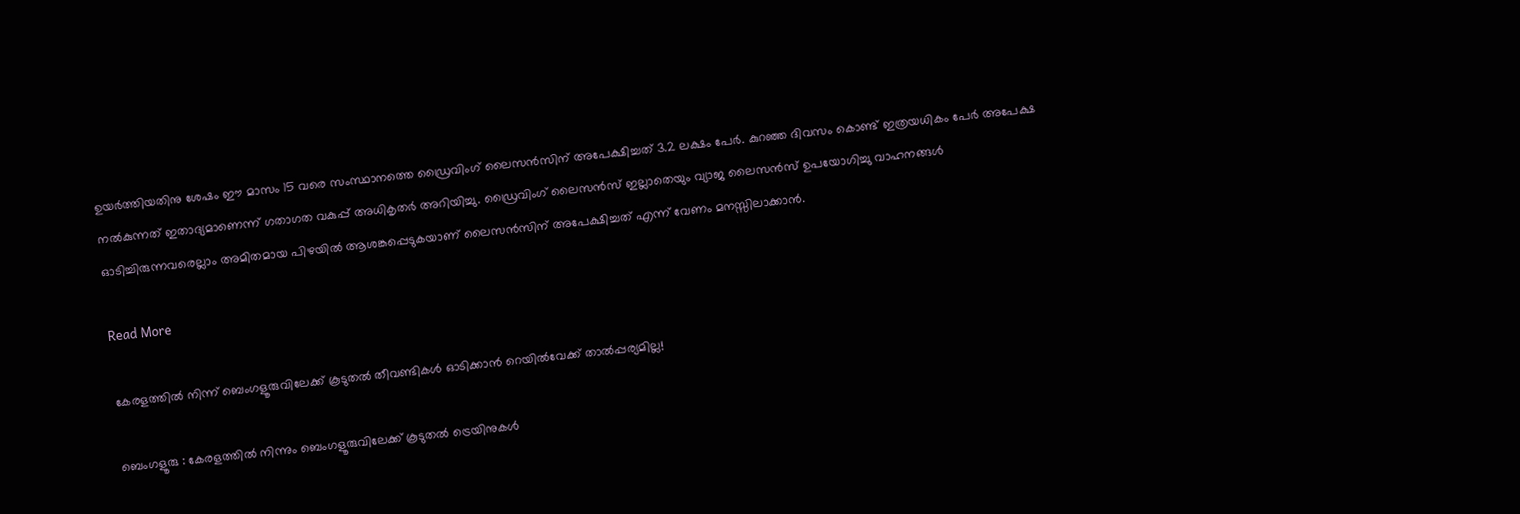ഉയർത്തിയതിനു ശേഷം ഈ മാസം 15 വരെ സംസ്ഥാനത്തെ ഡ്രൈവിംഗ് ലൈസൻസിന് അപേക്ഷിച്ചത് 3.2 ലക്ഷം പേർ. കുറഞ്ഞ ദിവസം കൊണ്ട് ഇത്രയധികം പേർ അപേക്ഷ നൽകുന്നത് ഇതാദ്യമാണെന്ന് ഗതാഗത വകുപ്പ് അധികൃതർ അറിയിച്ചു. ഡ്രൈവിംഗ് ലൈസൻസ് ഇല്ലാതെയും വ്യാജ ലൈസൻസ് ഉപയോഗിച്ചു വാഹനങ്ങൾ ഓടിച്ചിരുന്നവരെല്ലാം അമിതമായ പിഴയിൽ ആശങ്കപ്പെടുകയാണ് ലൈസൻസിന് അപേക്ഷിച്ചത് എന്ന് വേണം മനസ്സിലാക്കാൻ.

Read More

കേരളത്തിൽ നിന്ന് ബെംഗളൂരുവിലേക്ക് കൂടുതൽ തീവണ്ടികൾ ഓടിക്കാൻ റെയിൽവേക്ക് താൽപ്പര്യമില്ല!

ബെംഗളൂരു : കേരളത്തിൽ നിന്നും ബെംഗളൂരുവിലേക്ക് കൂടുതൽ ട്രെയിനുകൾ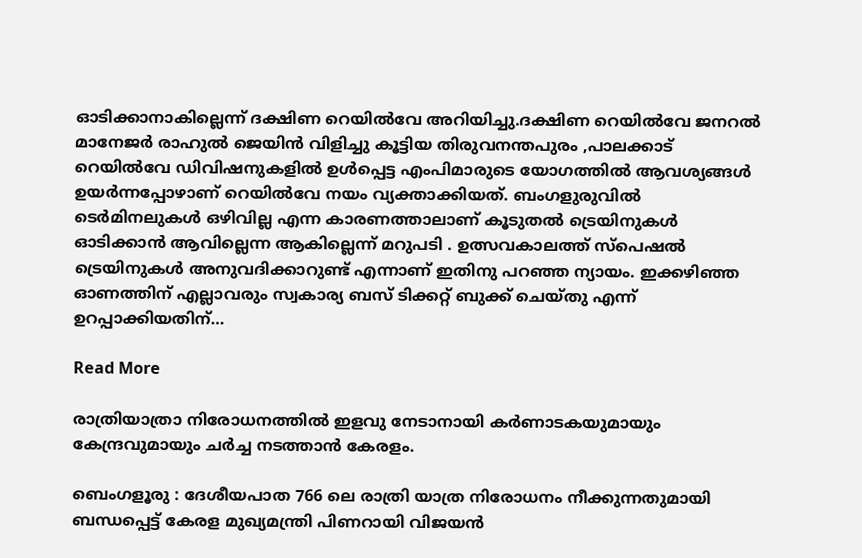ഓടിക്കാനാകില്ലെന്ന് ദക്ഷിണ റെയിൽവേ അറിയിച്ചു.ദക്ഷിണ റെയിൽവേ ജനറൽ മാനേജർ രാഹുൽ ജെയിൻ വിളിച്ചു കൂട്ടിയ തിരുവനന്തപുരം ,പാലക്കാട് റെയിൽവേ ഡിവിഷനുകളിൽ ഉൾപ്പെട്ട എംപിമാരുടെ യോഗത്തിൽ ആവശ്യങ്ങൾ ഉയർന്നപ്പോഴാണ് റെയിൽവേ നയം വ്യക്താക്കിയത്. ബംഗളുരുവിൽ ടെർമിനലുകൾ ഒഴിവില്ല എന്ന കാരണത്താലാണ് കൂടുതൽ ട്രെയിനുകൾ ഓടിക്കാൻ ആവില്ലെന്ന ആകില്ലെന്ന് മറുപടി . ഉത്സവകാലത്ത് സ്പെഷൽ ട്രെയിനുകൾ അനുവദിക്കാറുണ്ട് എന്നാണ് ഇതിനു പറഞ്ഞ ന്യായം. ഇക്കഴിഞ്ഞ ഓണത്തിന് എല്ലാവരും സ്വകാര്യ ബസ് ടിക്കറ്റ് ബുക്ക് ചെയ്തു എന്ന് ഉറപ്പാക്കിയതിന്…

Read More

രാത്രിയാത്രാ നിരോധനത്തിൽ ഇളവു നേടാനായി കർണാടകയുമായും കേന്ദ്രവുമായും ചർച്ച നടത്താൻ കേരളം.

ബെംഗളൂരു : ദേശീയപാത 766 ലെ രാത്രി യാത്ര നിരോധനം നീക്കുന്നതുമായി ബന്ധപ്പെട്ട് കേരള മുഖ്യമന്ത്രി പിണറായി വിജയൻ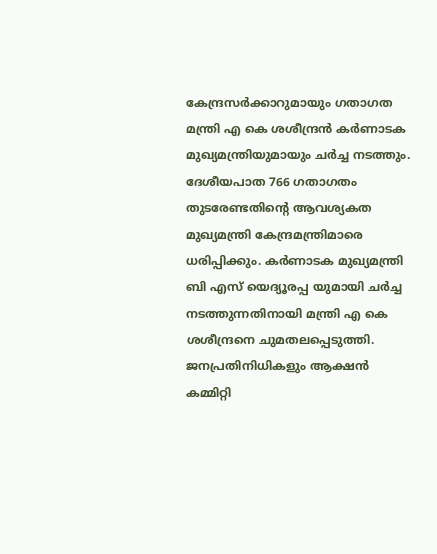കേന്ദ്രസർക്കാറുമായും ഗതാഗത മന്ത്രി എ കെ ശശീന്ദ്രൻ കർണാടക മുഖ്യമന്ത്രിയുമായും ചർച്ച നടത്തും. ദേശീയപാത 766 ഗതാഗതം തുടരേണ്ടതിന്റെ ആവശ്യകത മുഖ്യമന്ത്രി കേന്ദ്രമന്ത്രിമാരെ ധരിപ്പിക്കും. കർണാടക മുഖ്യമന്ത്രി ബി എസ് യെദ്യൂരപ്പ യുമായി ചർച്ച നടത്തുന്നതിനായി മന്ത്രി എ കെ ശശീന്ദ്രനെ ചുമതലപ്പെടുത്തി. ജനപ്രതിനിധികളും ആക്ഷൻ കമ്മിറ്റി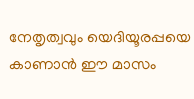നേതൃത്വവും യെദിയൂരപ്പയെ കാണാൻ ഈ മാസം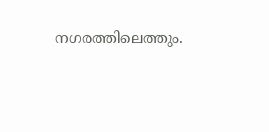നഗരത്തിലെത്തും.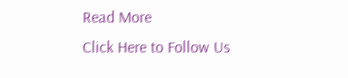Read More
Click Here to Follow Us